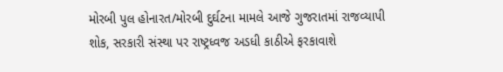મોરબી પુલ હોનારત/મોરબી દુર્ઘટના મામલે આજે ગુજરાતમાં રાજવ્યાપી શોક, સરકારી સંસ્થા પર રાષ્ટ્રધ્વજ અડધી કાઠીએ ફરકાવાશે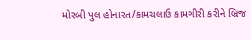મોરબી પુલ હોનારત/કામચલાઉ કામગીરી કરીને બ્રિજ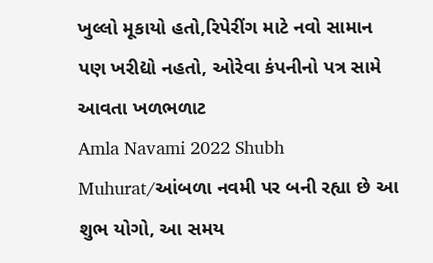ખુલ્લો મૂકાયો હતો,રિપેરીંગ માટે નવો સામાન પણ ખરીદ્યો નહતો, ઓરેવા કંપનીનો પત્ર સામે આવતા ખળભળાટ
Amla Navami 2022 Shubh Muhurat/આંબળા નવમી પર બની રહ્યા છે આ શુભ યોગો, આ સમય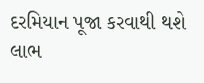દરમિયાન પૂજા કરવાથી થશે લાભ